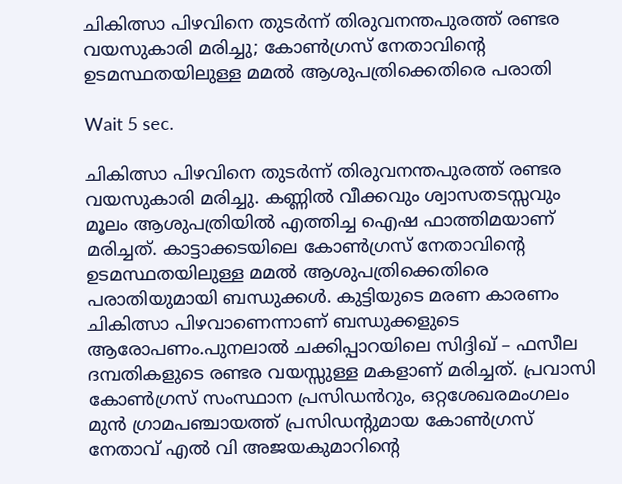ചികിത്സാ പിഴവിനെ തുടർന്ന് തിരുവനന്തപുരത്ത് രണ്ടര വയസുകാരി മരിച്ചു; കോൺഗ്രസ് നേതാവിന്റെ ഉടമസ്ഥതയിലുള്ള മമൽ ആശുപത്രിക്കെതിരെ പരാതി

Wait 5 sec.

ചികിത്സാ പിഴവിനെ തുടർന്ന് തിരുവനന്തപുരത്ത് രണ്ടര വയസുകാരി മരിച്ചു. കണ്ണിൽ വീക്കവും ശ്വാസതടസ്സവും മൂലം ആശുപത്രിയിൽ എത്തിച്ച ഐഷ ഫാത്തിമയാണ് മരിച്ചത്. കാട്ടാക്കടയിലെ കോൺഗ്രസ് നേതാവിന്റെ ഉടമസ്ഥതയിലുള്ള മമൽ ആശുപത്രിക്കെതിരെ പരാതിയുമായി ബന്ധുക്കൾ. കുട്ടിയുടെ മരണ കാരണം ചികിത്സാ പിഴവാണെന്നാണ് ബന്ധുക്കളുടെ ആരോപണം.പുനലാൽ ചക്കിപ്പാറയിലെ സിദ്ദിഖ് – ഫസീല ദമ്പതികളുടെ രണ്ടര വയസ്സുള്ള മകളാണ് മരിച്ചത്. പ്രവാസി കോൺഗ്രസ് സംസ്ഥാന പ്രസിഡൻറും, ഒറ്റശേഖരമംഗലം മുൻ ഗ്രാമപഞ്ചായത്ത് പ്രസിഡൻ്റുമായ കോൺഗ്രസ് നേതാവ് എൽ വി അജയകുമാറിന്റെ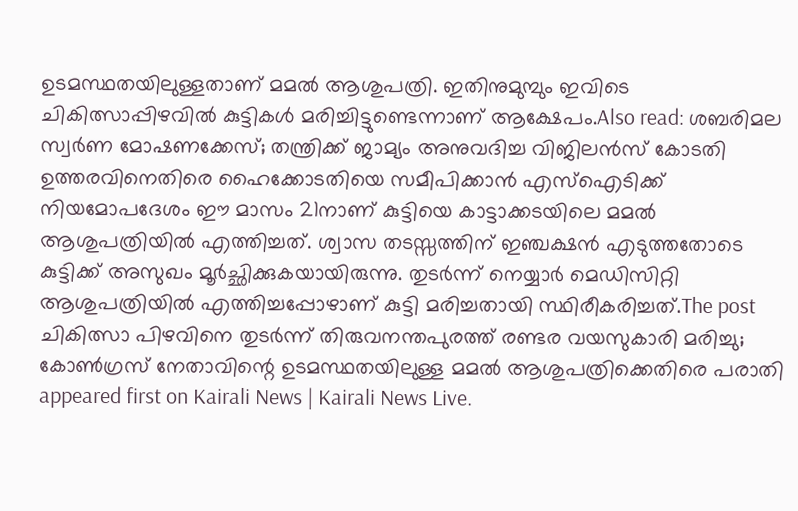ഉടമസ്ഥതയിലുള്ളതാണ് മമൽ ആശുപത്രി. ഇതിനുമുമ്പും ഇവിടെ ചികിത്സാപ്പിഴവില്‍ കുട്ടികൾ മരിച്ചിട്ടുണ്ടെന്നാണ് ആക്ഷേപം.Also read: ശബരിമല സ്വർണ മോഷണക്കേസ്; തന്ത്രിക്ക് ജാമ്യം അനുവദിച്ച വിജിലൻസ് കോടതി ഉത്തരവിനെതിരെ ഹൈക്കോടതിയെ സമീപിക്കാൻ എസ്ഐടിക്ക് നിയമോപദേശം ഈ മാസം 21നാണ് കുട്ടിയെ കാട്ടാക്കടയിലെ മമൽ ആശുപത്രിയിൽ എത്തിച്ചത്. ശ്വാസ തടസ്സത്തിന് ഇഞ്ചക്ഷൻ എടുത്തതോടെ കുട്ടിക്ക് അസുഖം മൂർച്ഛിക്കുകയായിരുന്നു. തുടർന്ന് നെയ്യാർ മെഡിസിറ്റി ആശുപത്രിയിൽ എത്തിച്ചപ്പോഴാണ് കുട്ടി മരിച്ചതായി സ്ഥിരീകരിച്ചത്.The post ചികിത്സാ പിഴവിനെ തുടർന്ന് തിരുവനന്തപുരത്ത് രണ്ടര വയസുകാരി മരിച്ചു; കോൺഗ്രസ് നേതാവിന്റെ ഉടമസ്ഥതയിലുള്ള മമൽ ആശുപത്രിക്കെതിരെ പരാതി appeared first on Kairali News | Kairali News Live.